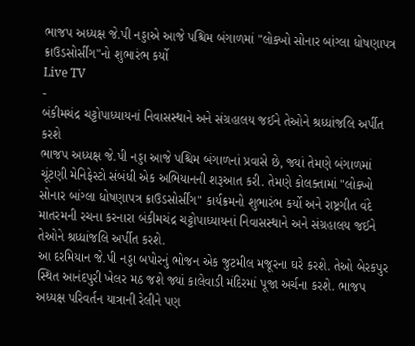ભાજપ અધ્યક્ષ જે.પી નડ્ડાએ આજે પશ્ચિમ બંગાળમાં "લોક્ખો સોનાર બાંગ્લા ધોષણાપત્ર ક્રાઉડસોર્સીંગ"નો શુભારંભ કર્યો
Live TV
-
બંકીમચંદ્ર ચટ્ટોપાધ્યાયનાં નિવાસસ્થાને અને સંગ્રહાલય જઈને તેઓને શ્રધ્ધાંજલિ અર્પીત કરશે
ભાજપ અધ્યક્ષ જે.પી નડ્ડા આજે પશ્ચિમ બંગાળનાં પ્રવાસે છે, જ્યાં તેમણે બંગાળમાં ચૂંટણી મેનિફેસ્ટો સંબંધી એક અભિયાનની શરૂઆત કરી. તેમણે કોલક્તામાં "લોક્ખો સોનાર બાંગ્લા ધોષણાપત્ર ક્રાઉડસોર્સીંગ" કાર્યક્રમનો શુભારંભ કર્યો અને રાષ્ટ્રગીત વંદે માતરમની રચના કરનારા બંકીમચંદ્ર ચટ્ટોપાધ્યાયનાં નિવાસસ્થાને અને સંગ્રહાલય જઈને તેઓને શ્રધ્ધાંજલિ અર્પીત કરશે.
આ દરમિયાન જે.પી નડ્ડા બપોરનું ભોજન એક જુટમીલ મજૂરના ઘરે કરશે. તેઓ બેરકપુર સ્થિત આનંદપુરી ખેલર મઠ જશે જ્યાં કાલેવાડી મંદિરમાં પૂજા અર્ચના કરશે. ભાજપ અધ્યક્ષ પરિવર્તન યાત્રાની રેલીને પણ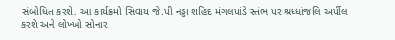સંબોધિત કરશે. આ કાર્યક્રમો સિવાય જે.પી નડ્ડા શહિદ મંગલપાંડે સ્તંભ પર શ્રધ્ધાંજલિ અર્પીલ કરશે અને લોખ્ખો સોનાર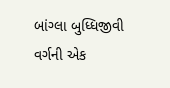બાંગ્લા બુધ્ધિજીવી વર્ગની એક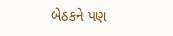બેઠકને પણ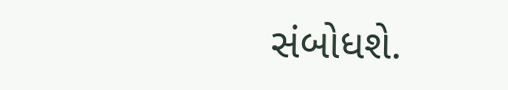સંબોધશે.